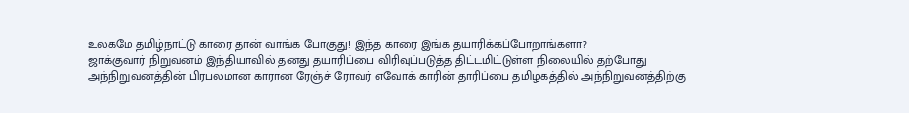உலகமே தமிழ்நாட்டு காரை தான் வாங்க போகுது! இந்த காரை இங்க தயாரிக்கப்போறாங்களா?
ஜாக்குவார் நிறுவனம் இந்தியாவில் தனது தயாரிப்பை விரிவுப்படுத்த திட்டமிட்டுள்ள நிலையில் தற்போது அந்நிறுவனத்தின் பிரபலமான காரான ரேஞ்ச் ரோவர் எவோக் காரின் தாரிப்பை தமிழகத்தில் அந்நிறுவனத்திற்கு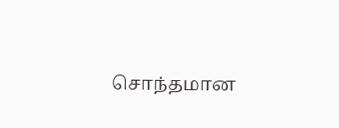சொந்தமான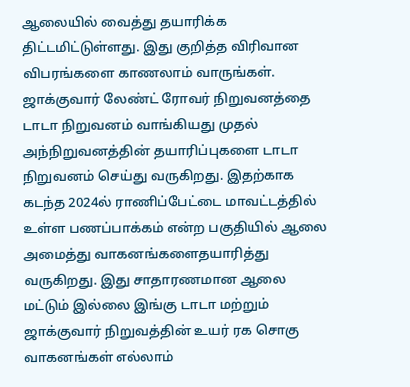ஆலையில் வைத்து தயாரிக்க திட்டமிட்டுள்ளது. இது குறித்த விரிவான விபரங்களை காணலாம் வாருங்கள்.
ஜாக்குவார் லேண்ட் ரோவர் நிறுவனத்தை டாடா நிறுவனம் வாங்கியது முதல் அந்நிறுவனத்தின் தயாரிப்புகளை டாடா நிறுவனம் செய்து வருகிறது. இதற்காக கடந்த 2024ல் ராணிப்பேட்டை மாவட்டத்தில் உள்ள பணப்பாக்கம் என்ற பகுதியில் ஆலை அமைத்து வாகனங்களைதயாரித்து வருகிறது. இது சாதாரணமான ஆலை மட்டும் இல்லை இங்கு டாடா மற்றும் ஜாக்குவார் நிறுவத்தின் உயர் ரக சொகு வாகனங்கள் எல்லாம்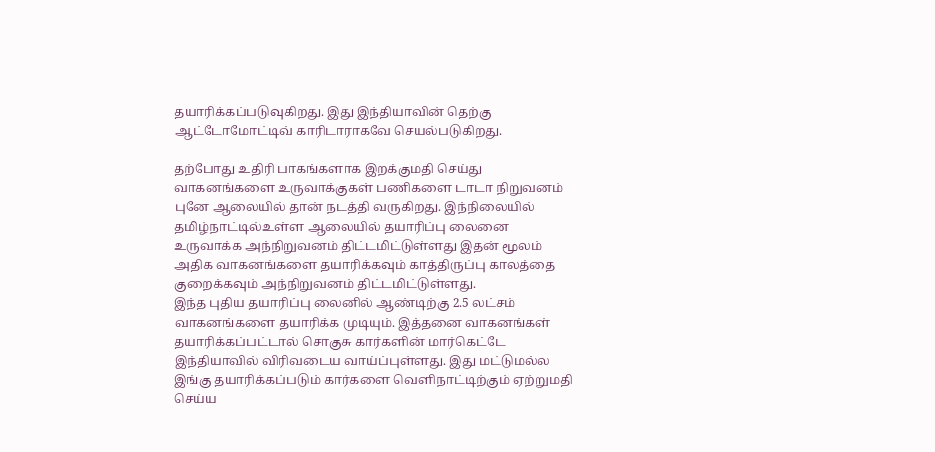தயாரிக்கப்படுவுகிறது. இது இந்தியாவின் தெற்கு ஆட்டோமோட்டிவ் காரிடாராகவே செயல்படுகிறது.

தற்போது உதிரி பாகங்களாக இறக்குமதி செய்து வாகனங்களை உருவாக்குகள் பணிகளை டாடா நிறுவனம் புனே ஆலையில் தான் நடத்தி வருகிறது. இந்நிலையில் தமிழ்நாட்டில்உள்ள ஆலையில் தயாரிப்பு லைனை உருவாக்க அந்நிறுவனம் திட்டமிட்டுள்ளது இதன் மூலம் அதிக வாகனங்களை தயாரிக்கவும் காத்திருப்பு காலத்தை குறைக்கவும் அந்நிறுவனம் திட்டமிட்டுள்ளது.
இந்த புதிய தயாரிப்பு லைனில் ஆண்டிற்கு 2.5 லட்சம் வாகனங்களை தயாரிக்க முடியும். இத்தனை வாகனங்கள் தயாரிக்கப்பட்டால் சொகுசு கார்களின் மார்கெட்டே இந்தியாவில் விரிவடைய வாய்ப்புள்ளது. இது மட்டுமல்ல இங்கு தயாரிக்கப்படும் கார்களை வெளிநாட்டிற்கும் ஏற்றுமதி செய்ய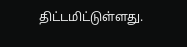திட்டமிட்டுள்ளது.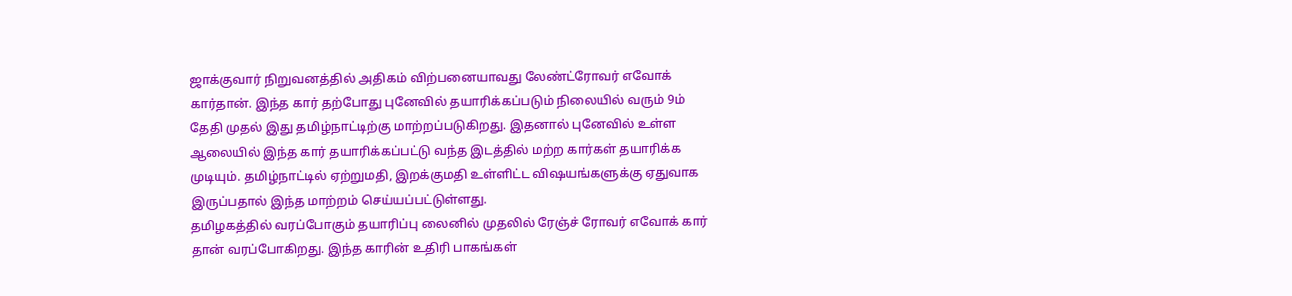ஜாக்குவார் நிறுவனத்தில் அதிகம் விற்பனையாவது லேண்ட்ரோவர் எவோக் கார்தான். இந்த கார் தற்போது புனேவில் தயாரிக்கப்படும் நிலையில் வரும் 9ம் தேதி முதல் இது தமிழ்நாட்டிற்கு மாற்றப்படுகிறது. இதனால் புனேவில் உள்ள ஆலையில் இந்த கார் தயாரிக்கப்பட்டு வந்த இடத்தில் மற்ற கார்கள் தயாரிக்க முடியும். தமிழ்நாட்டில் ஏற்றுமதி, இறக்குமதி உள்ளிட்ட விஷயங்களுக்கு ஏதுவாக இருப்பதால் இந்த மாற்றம் செய்யப்பட்டுள்ளது.
தமிழகத்தில் வரப்போகும் தயாரிப்பு லைனில் முதலில் ரேஞ்ச் ரோவர் எவோக் கார் தான் வரப்போகிறது. இந்த காரின் உதிரி பாகங்கள்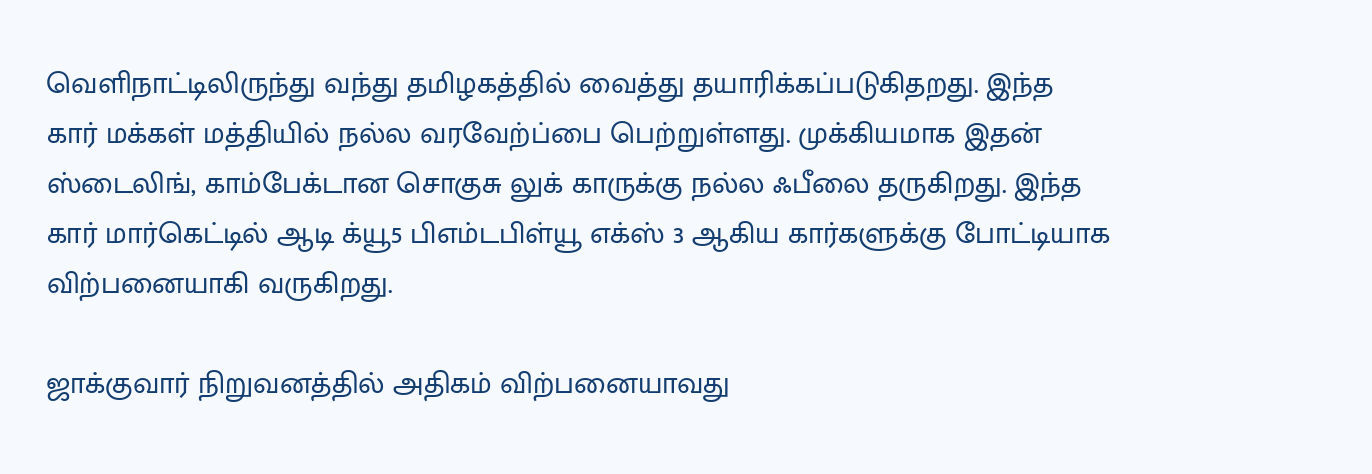வெளிநாட்டிலிருந்து வந்து தமிழகத்தில் வைத்து தயாரிக்கப்படுகிதறது. இந்த கார் மக்கள் மத்தியில் நல்ல வரவேற்ப்பை பெற்றுள்ளது. முக்கியமாக இதன் ஸ்டைலிங், காம்பேக்டான சொகுசு லுக் காருக்கு நல்ல ஃபீலை தருகிறது. இந்த கார் மார்கெட்டில் ஆடி க்யூ5 பிஎம்டபிள்யூ எக்ஸ் 3 ஆகிய கார்களுக்கு போட்டியாக விற்பனையாகி வருகிறது.

ஜாக்குவார் நிறுவனத்தில் அதிகம் விற்பனையாவது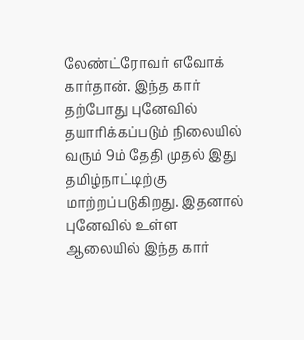லேண்ட்ரோவர் எவோக் கார்தான். இந்த கார் தற்போது புனேவில் தயாரிக்கப்படும் நிலையில் வரும் 9ம் தேதி முதல் இது தமிழ்நாட்டிற்கு மாற்றப்படுகிறது. இதனால் புனேவில் உள்ள ஆலையில் இந்த கார்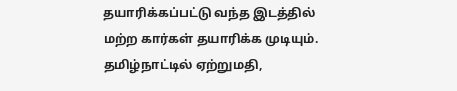தயாரிக்கப்பட்டு வந்த இடத்தில் மற்ற கார்கள் தயாரிக்க முடியும். தமிழ்நாட்டில் ஏற்றுமதி,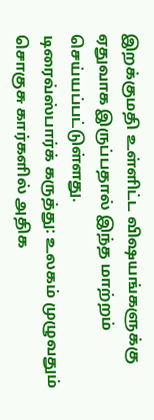இறக்குமதி உள்ளிட்ட விஷயங்களுக்கு ஏதுவாக இருப்பதால் இந்த மாற்றம் செய்யப்பட்டுள்ளது.
டிரைவ்ஸ்பார்க் கருத்து: உலகம் முழுவதும் சொகுசு கார்களில் அதிக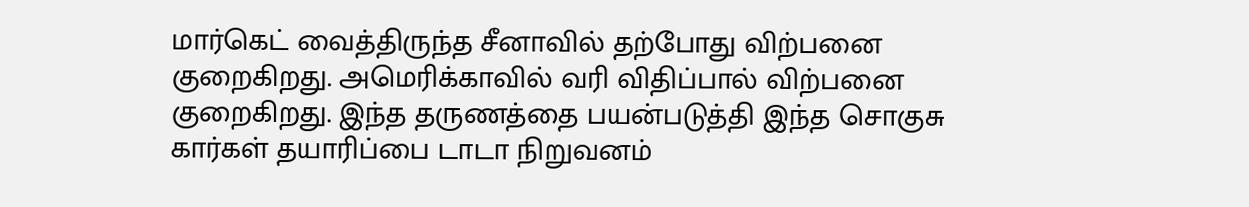மார்கெட் வைத்திருந்த சீனாவில் தற்போது விற்பனை குறைகிறது. அமெரிக்காவில் வரி விதிப்பால் விற்பனை குறைகிறது. இந்த தருணத்தை பயன்படுத்தி இந்த சொகுசு கார்கள் தயாரிப்பை டாடா நிறுவனம்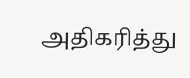அதிகரித்து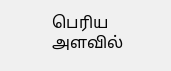பெரிய அளவில்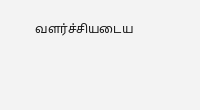வளர்ச்சியடைய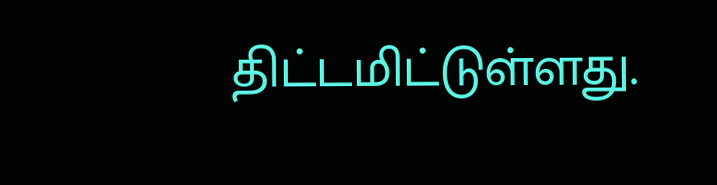திட்டமிட்டுள்ளது.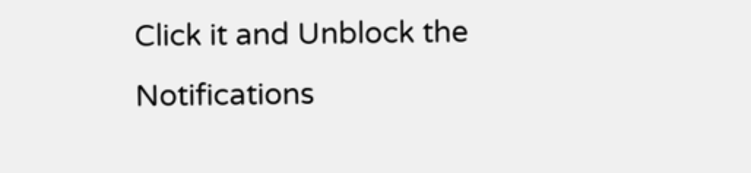Click it and Unblock the Notifications